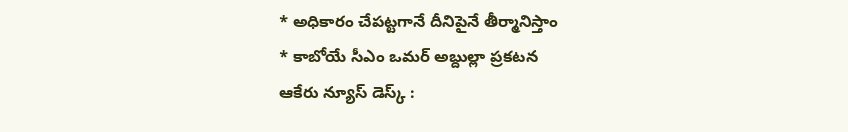* అధికారం చేపట్టగానే దీనిపైనే తీర్మానిస్తాం
* కాబోయే సీఎం ఒమర్ అబ్దుల్లా ప్రకటన
ఆకేరు న్యూస్ డెస్క్ :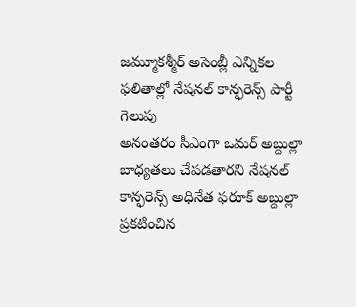జమ్మూకశ్మీర్ అసెంబ్లీ ఎన్నికల ఫలితాల్లో నేషనల్ కాన్ఫరెన్స్ పార్టీ గెలుపు
అనంతరం సీఎంగా ఒమర్ అబ్దుల్లా బాధ్యతలు చేపడతారని నేషనల్ కాన్ఫరెన్స్ అధినేత ఫరూక్ అబ్దుల్లా ప్రకటించిన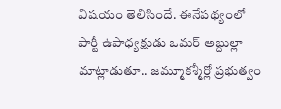విషయం తెలిసిందే. ఈనేపథ్యంలో పార్టీ ఉపాధ్యక్షుడు ఒమర్ అబ్దుల్లా మాట్లాడుతూ.. జమ్మూకశ్మీర్లో ప్రభుత్వం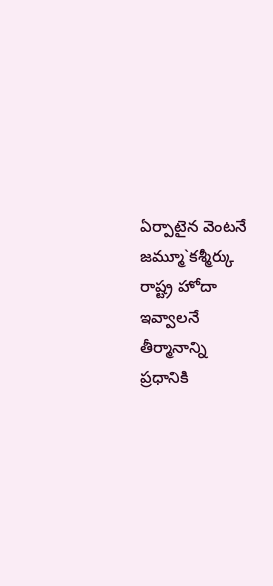ఏర్పాటైన వెంటనే జమ్మూ`కశ్మీర్కు రాష్ట్ర హోదా ఇవ్వాలనే తీర్మానాన్ని ప్రధానికి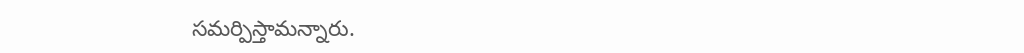సమర్పిస్తామన్నారు.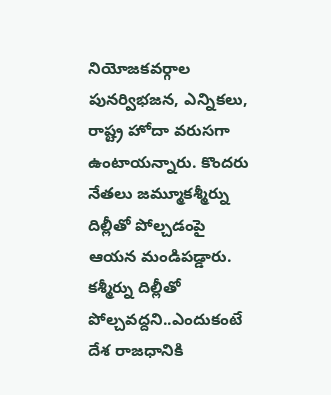నియోజకవర్గాల పునర్విభజన, ఎన్నికలు, రాష్ట్ర హోదా వరుసగా ఉంటాయన్నారు. కొందరు నేతలు జమ్మూకశ్మీర్ను దిల్లీతో పోల్చడంపై ఆయన మండిపడ్డారు. కశ్మీర్ను దిల్లీతో పోల్చవద్దని..ఎందుకంటే దేశ రాజధానికి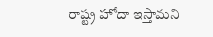రాష్ట్ర హోదా ఇస్తామని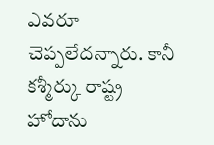ఎవరూ చెప్పలేదన్నారు. కానీ కశ్మీర్కు రాష్ట్ర హోదాను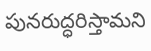పునరుద్ధరిస్తామని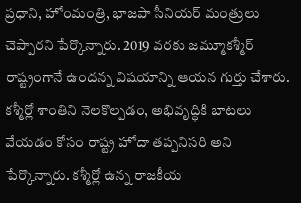ప్రధాని, హోంమంత్రి, భాజపా సీనియర్ మంత్రులు చెప్పారని పేర్కొన్నారు. 2019 వరకు జమ్మూకశ్మీర్ రాష్ట్రంగానే ఉందన్న విషయాన్ని ఆయన గుర్తు చేశారు. కశ్మీర్లో శాంతిని నెలకొల్పడం, అభివృద్ధికి బాటలు వేయడం కోసం రాష్ట్ర హోదా తప్పనిసరి అని పేర్కొన్నారు. కశ్మీర్లో ఉన్న రాజకీయ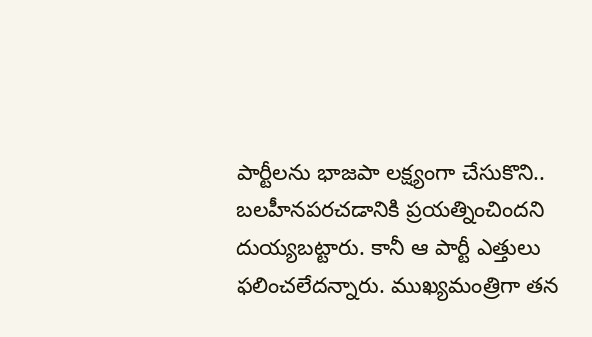పార్టీలను భాజపా లక్ష్యంగా చేసుకొని.. బలహీనపరచడానికి ప్రయత్నించిందని దుయ్యబట్టారు. కానీ ఆ పార్టీ ఎత్తులు ఫలించలేదన్నారు. ముఖ్యమంత్రిగా తన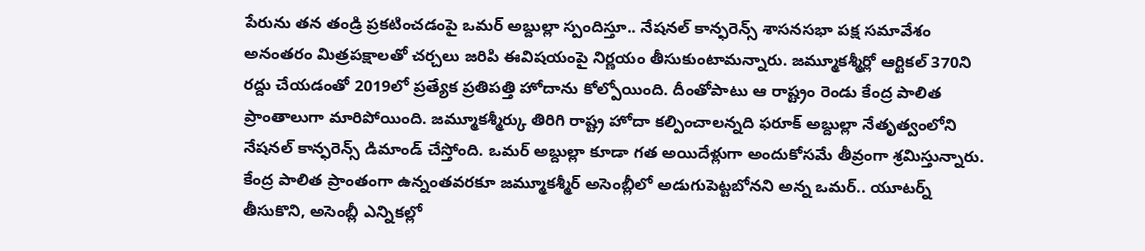పేరును తన తండ్రి ప్రకటించడంపై ఒమర్ అబ్దుల్లా స్పందిస్తూ.. నేషనల్ కాన్ఫరెన్స్ శాసనసభా పక్ష సమావేశం అనంతరం మిత్రపక్షాలతో చర్చలు జరిపి ఈవిషయంపై నిర్ణయం తీసుకుంటామన్నారు. జమ్మూకశ్మీర్లో ఆర్టికల్ 370ని రద్దు చేయడంతో 2019లో ప్రత్యేక ప్రతిపత్తి హోదాను కోల్పోయింది. దీంతోపాటు ఆ రాష్ట్రం రెండు కేంద్ర పాలిత ప్రాంతాలుగా మారిపోయింది. జమ్మూకశ్మీర్కు తిరిగి రాష్ట్ర హోదా కల్పించాలన్నది ఫరూక్ అబ్దుల్లా నేతృత్వంలోని నేషనల్ కాన్ఫరెన్స్ డిమాండ్ చేస్తోంది. ఒమర్ అబ్దుల్లా కూడా గత అయిదేళ్లుగా అందుకోసమే తీవ్రంగా శ్రమిస్తున్నారు. కేంద్ర పాలిత ప్రాంతంగా ఉన్నంతవరకూ జమ్మూకశ్మీర్ అసెంబ్లీలో అడుగుపెట్టబోనని అన్న ఒమర్.. యూటర్న్ తీసుకొని, అసెంబ్లీ ఎన్నికల్లో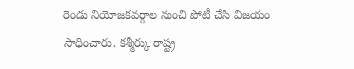రెండు నియోజకవర్గాల నుంచి పోటీ చేసి విజయం సాధించారు. కశ్మీర్కు రాష్ట్ర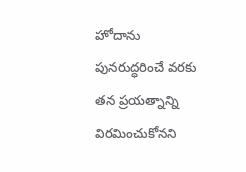హోదాను పునరుద్ధరించే వరకు తన ప్రయత్నాన్ని విరమించుకోనని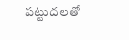పట్టుదలతో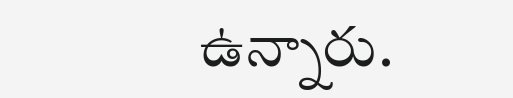ఉన్నారు.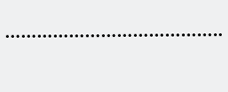…………………………………..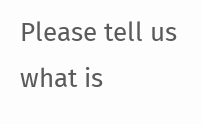Please tell us what is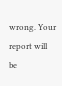wrong. Your report will be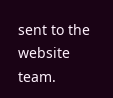sent to the website team.